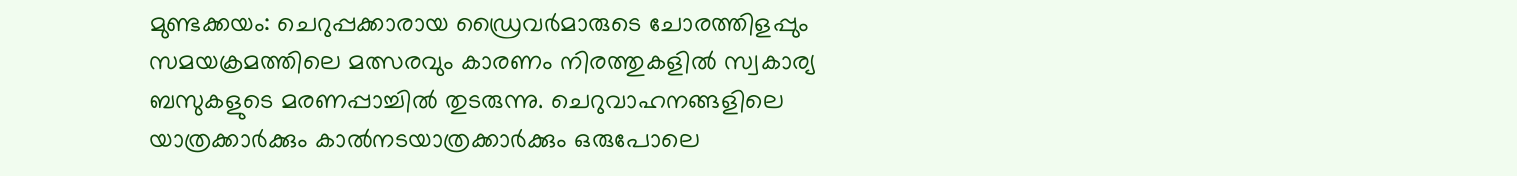മുണ്ടക്കയം: ചെറുപ്പക്കാരായ ഡ്രൈവർമാരുടെ ചോരത്തിളപ്പും സമയക്രമത്തിലെ മത്സരവും കാരണം നിരത്തുകളിൽ സ്വകാര്യ ബസുകളുടെ മരണപ്പാച്ചിൽ തുടരുന്നു. ചെറുവാഹനങ്ങളിലെ യാത്രക്കാർക്കും കാൽനടയാത്രക്കാർക്കും ഒരുപോലെ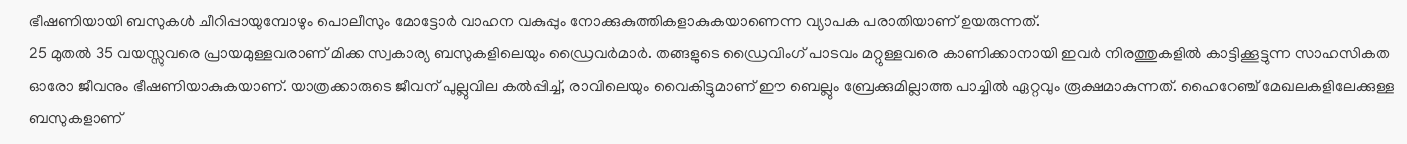ഭീഷണിയായി ബസുകൾ ചീറിപ്പായുമ്പോഴും പൊലീസും മോട്ടോർ വാഹന വകുപ്പും നോക്കുകുത്തികളാകുകയാണെന്ന വ്യാപക പരാതിയാണ് ഉയരുന്നത്.
25 മുതൽ 35 വയസ്സുവരെ പ്രായമുള്ളവരാണ് മിക്ക സ്വകാര്യ ബസുകളിലെയും ഡ്രൈവർമാർ. തങ്ങളുടെ ഡ്രൈവിംഗ് പാടവം മറ്റുള്ളവരെ കാണിക്കാനായി ഇവർ നിരത്തുകളിൽ കാട്ടിക്കൂട്ടുന്ന സാഹസികത ഓരോ ജീവനും ഭീഷണിയാകുകയാണ്. യാത്രക്കാരുടെ ജീവന് പുല്ലുവില കൽപ്പിച്ച്, രാവിലെയും വൈകിട്ടുമാണ് ഈ ബെല്ലും ബ്രേക്കുമില്ലാത്ത പാച്ചിൽ ഏറ്റവും രൂക്ഷമാകുന്നത്. ഹൈറേഞ്ച് മേഖലകളിലേക്കുള്ള ബസുകളാണ്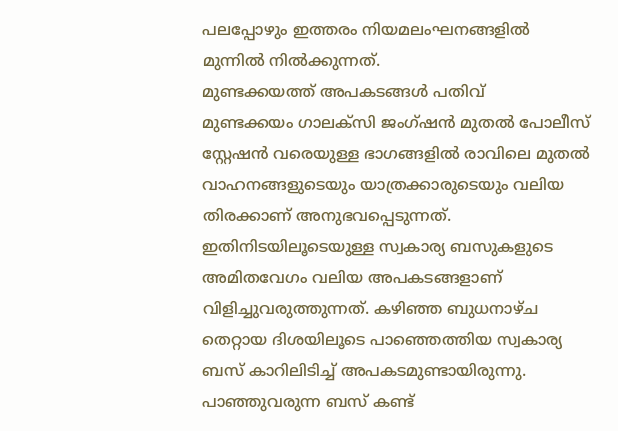പലപ്പോഴും ഇത്തരം നിയമലംഘനങ്ങളിൽ മുന്നിൽ നിൽക്കുന്നത്.
മുണ്ടക്കയത്ത് അപകടങ്ങൾ പതിവ്
മുണ്ടക്കയം ഗാലക്സി ജംഗ്ഷൻ മുതൽ പോലീസ് സ്റ്റേഷൻ വരെയുള്ള ഭാഗങ്ങളിൽ രാവിലെ മുതൽ വാഹനങ്ങളുടെയും യാത്രക്കാരുടെയും വലിയ തിരക്കാണ് അനുഭവപ്പെടുന്നത്. ഇതിനിടയിലൂടെയുള്ള സ്വകാര്യ ബസുകളുടെ അമിതവേഗം വലിയ അപകടങ്ങളാണ് വിളിച്ചുവരുത്തുന്നത്. കഴിഞ്ഞ ബുധനാഴ്ച തെറ്റായ ദിശയിലൂടെ പാഞ്ഞെത്തിയ സ്വകാര്യ ബസ് കാറിലിടിച്ച് അപകടമുണ്ടായിരുന്നു. പാഞ്ഞുവരുന്ന ബസ് കണ്ട്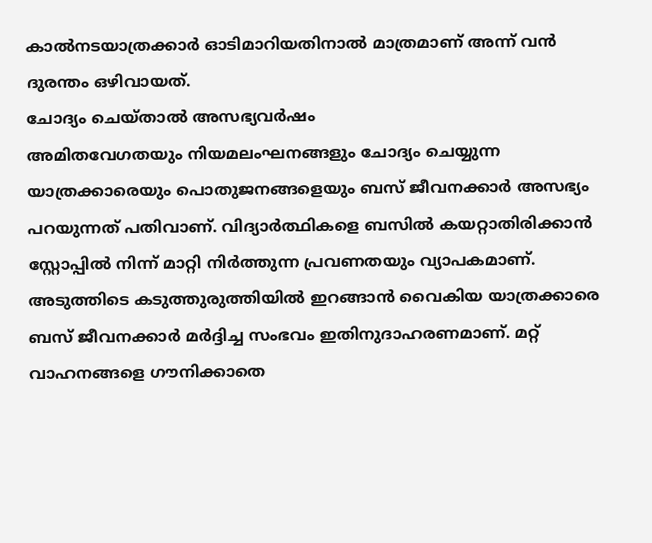കാൽനടയാത്രക്കാർ ഓടിമാറിയതിനാൽ മാത്രമാണ് അന്ന് വൻ ദുരന്തം ഒഴിവായത്.
ചോദ്യം ചെയ്താൽ അസഭ്യവർഷം
അമിതവേഗതയും നിയമലംഘനങ്ങളും ചോദ്യം ചെയ്യുന്ന യാത്രക്കാരെയും പൊതുജനങ്ങളെയും ബസ് ജീവനക്കാർ അസഭ്യം പറയുന്നത് പതിവാണ്. വിദ്യാർത്ഥികളെ ബസിൽ കയറ്റാതിരിക്കാൻ സ്റ്റോപ്പിൽ നിന്ന് മാറ്റി നിർത്തുന്ന പ്രവണതയും വ്യാപകമാണ്. അടുത്തിടെ കടുത്തുരുത്തിയിൽ ഇറങ്ങാൻ വൈകിയ യാത്രക്കാരെ ബസ് ജീവനക്കാർ മർദ്ദിച്ച സംഭവം ഇതിനുദാഹരണമാണ്. മറ്റ് വാഹനങ്ങളെ ഗൗനിക്കാതെ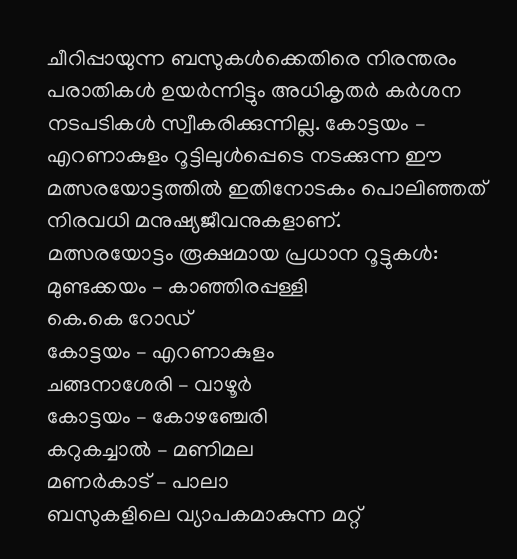ചീറിപ്പായുന്ന ബസുകൾക്കെതിരെ നിരന്തരം പരാതികൾ ഉയർന്നിട്ടും അധികൃതർ കർശന നടപടികൾ സ്വീകരിക്കുന്നില്ല. കോട്ടയം – എറണാകുളം റൂട്ടിലുൾപ്പെടെ നടക്കുന്ന ഈ മത്സരയോട്ടത്തിൽ ഇതിനോടകം പൊലിഞ്ഞത് നിരവധി മനുഷ്യജീവനുകളാണ്.
മത്സരയോട്ടം രൂക്ഷമായ പ്രധാന റൂട്ടുകൾ:
മുണ്ടക്കയം – കാഞ്ഞിരപ്പള്ളി
കെ.കെ റോഡ്
കോട്ടയം – എറണാകുളം
ചങ്ങനാശേരി – വാഴൂർ
കോട്ടയം – കോഴഞ്ചേരി
കറുകച്ചാൽ – മണിമല
മണർകാട് – പാലാ
ബസുകളിലെ വ്യാപകമാകുന്ന മറ്റ്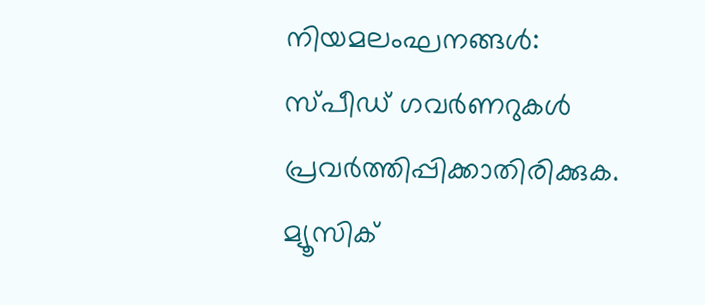നിയമലംഘനങ്ങൾ:
സ്പീഡ് ഗവർണറുകൾ പ്രവർത്തിപ്പിക്കാതിരിക്കുക.
മ്യൂസിക്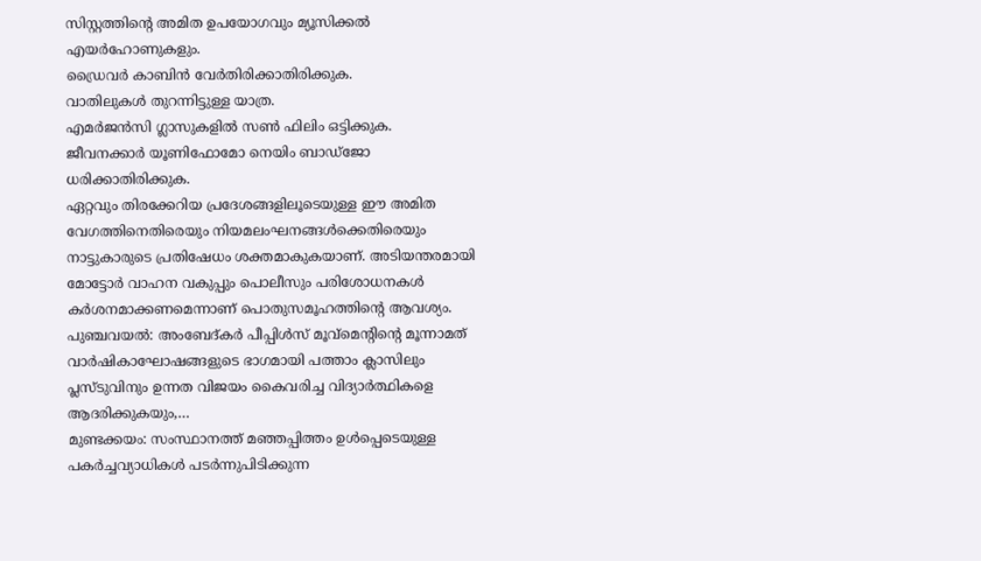സിസ്റ്റത്തിന്റെ അമിത ഉപയോഗവും മ്യൂസിക്കൽ എയർഹോണുകളും.
ഡ്രൈവർ കാബിൻ വേർതിരിക്കാതിരിക്കുക.
വാതിലുകൾ തുറന്നിട്ടുള്ള യാത്ര.
എമർജൻസി ഗ്ലാസുകളിൽ സൺ ഫിലിം ഒട്ടിക്കുക.
ജീവനക്കാർ യൂണിഫോമോ നെയിം ബാഡ്ജോ ധരിക്കാതിരിക്കുക.
ഏറ്റവും തിരക്കേറിയ പ്രദേശങ്ങളിലൂടെയുള്ള ഈ അമിത വേഗത്തിനെതിരെയും നിയമലംഘനങ്ങൾക്കെതിരെയും നാട്ടുകാരുടെ പ്രതിഷേധം ശക്തമാകുകയാണ്. അടിയന്തരമായി മോട്ടോർ വാഹന വകുപ്പും പൊലീസും പരിശോധനകൾ കർശനമാക്കണമെന്നാണ് പൊതുസമൂഹത്തിന്റെ ആവശ്യം.
പുഞ്ചവയൽ: അംബേദ്കർ പീപ്പിൾസ് മൂവ്മെന്റിന്റെ മൂന്നാമത് വാർഷികാഘോഷങ്ങളുടെ ഭാഗമായി പത്താം ക്ലാസിലും പ്ലസ്ടുവിനും ഉന്നത വിജയം കൈവരിച്ച വിദ്യാർത്ഥികളെ ആദരിക്കുകയും,…
മുണ്ടക്കയം: സംസ്ഥാനത്ത് മഞ്ഞപ്പിത്തം ഉൾപ്പെടെയുള്ള പകർച്ചവ്യാധികൾ പടർന്നുപിടിക്കുന്ന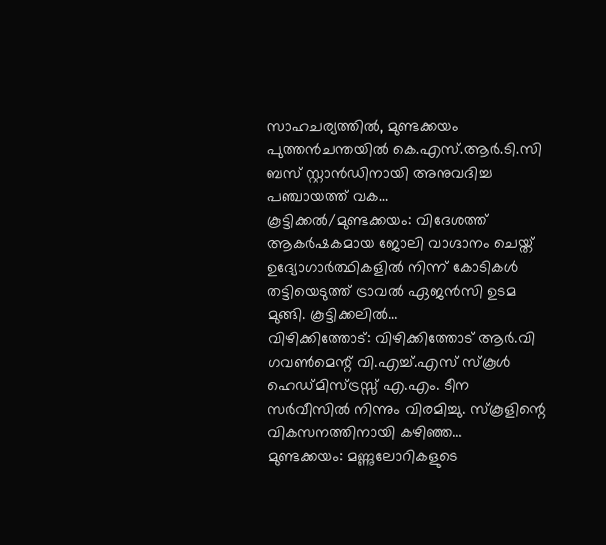സാഹചര്യത്തിൽ, മുണ്ടക്കയം പുത്തൻചന്തയിൽ കെ.എസ്.ആർ.ടി.സി ബസ് സ്റ്റാൻഡിനായി അനുവദിച്ച പഞ്ചായത്ത് വക…
കൂട്ടിക്കൽ/മുണ്ടക്കയം: വിദേശത്ത് ആകർഷകമായ ജോലി വാഗ്ദാനം ചെയ്ത് ഉദ്യോഗാർത്ഥികളിൽ നിന്ന് കോടികൾ തട്ടിയെടുത്ത് ട്രാവൽ ഏജൻസി ഉടമ മുങ്ങി. കൂട്ടിക്കലിൽ…
വിഴിക്കിത്തോട്: വിഴിക്കിത്തോട് ആർ.വി ഗവൺമെന്റ് വി.എച്ച്.എസ് സ്കൂൾ ഹെഡ്മിസ്ട്രസ്സ് എ.എം. ടീന സർവീസിൽ നിന്നും വിരമിച്ചു. സ്കൂളിന്റെ വികസനത്തിനായി കഴിഞ്ഞ…
മുണ്ടക്കയം: മണ്ണുലോറികളുടെ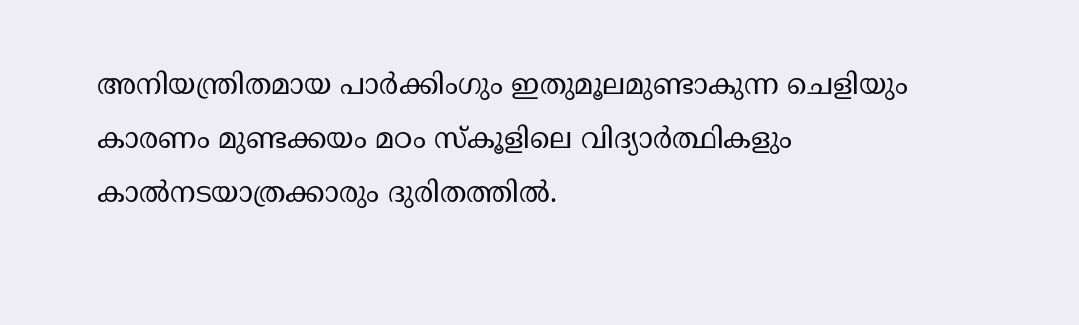അനിയന്ത്രിതമായ പാർക്കിംഗും ഇതുമൂലമുണ്ടാകുന്ന ചെളിയും കാരണം മുണ്ടക്കയം മഠം സ്കൂളിലെ വിദ്യാർത്ഥികളും കാൽനടയാത്രക്കാരും ദുരിതത്തിൽ.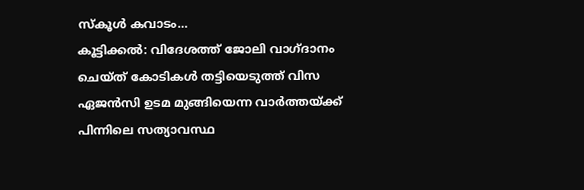സ്കൂൾ കവാടം…
കൂട്ടിക്കൽ: വിദേശത്ത് ജോലി വാഗ്ദാനം ചെയ്ത് കോടികൾ തട്ടിയെടുത്ത് വിസ ഏജൻസി ഉടമ മുങ്ങിയെന്ന വാർത്തയ്ക്ക് പിന്നിലെ സത്യാവസ്ഥ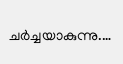ചർച്ചയാകുന്നു.…